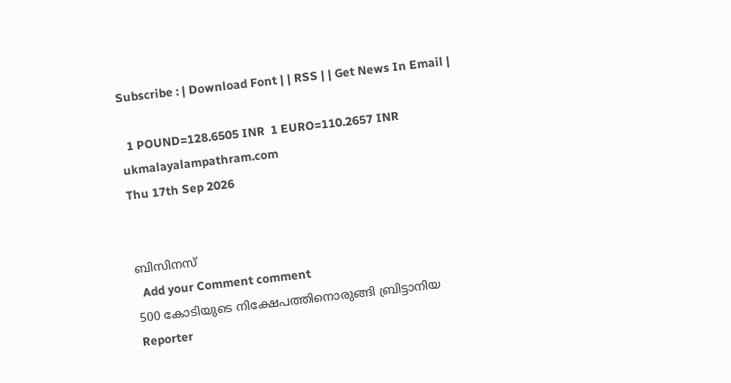Subscribe : | Download Font | | RSS | | Get News In Email |

  1 POUND=128.6505 INR  1 EURO=110.2657 INR
ukmalayalampathram.com
Thu 17th Sep 2026


ബിസിനസ്‌
  Add your Comment comment
500 കോടിയുടെ നിക്ഷേപത്തിനൊരുങ്ങി ബ്രിട്ടാനിയ
Reporter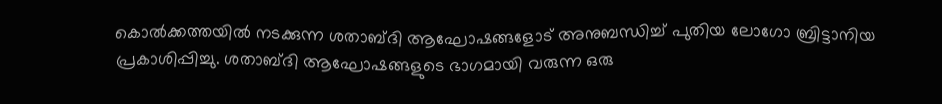കൊല്‍ക്കത്തയില്‍ നടക്കുന്ന ശതാബ്ദി ആഘോഷങ്ങളോട് അനുബന്ധിച്ച്‌ പുതിയ ലോഗോ ബ്രിട്ടാനിയ പ്രകാശിപ്പിച്ചു. ശതാബ്ദി ആഘോഷങ്ങളുടെ ഭാഗമായി വരുന്ന ഒരു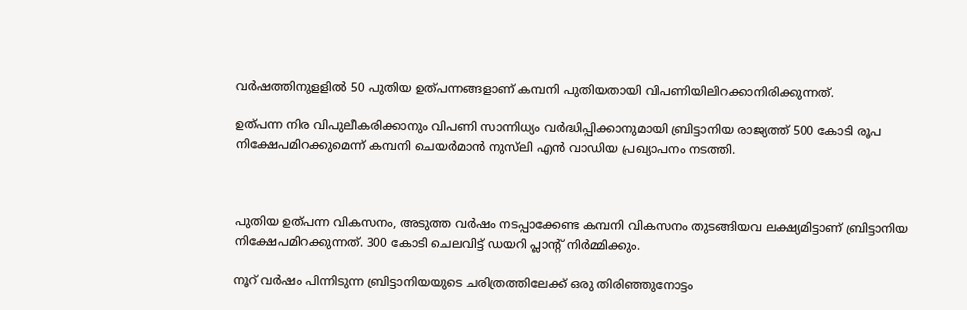വര്‍ഷത്തിനുളളില്‍ 50 പുതിയ ഉത്പന്നങ്ങളാണ് കമ്പനി പുതിയതായി വിപണിയിലിറക്കാനിരിക്കുന്നത്.

ഉത്പന്ന നിര വിപുലീകരിക്കാനും വിപണി സാന്നിധ്യം വര്‍ദ്ധിപ്പിക്കാനുമായി ബ്രിട്ടാനിയ രാജ്യത്ത് 500 കോടി രൂപ നിക്ഷേപമിറക്കുമെന്ന് കമ്പനി ചെയര്‍മാന്‍ നുസ്‌ലി എന്‍ വാഡിയ പ്രഖ്യാപനം നടത്തി.



പുതിയ ഉത്പന്ന വികസനം, അടുത്ത വര്‍ഷം നടപ്പാക്കേണ്ട കമ്പനി വികസനം തുടങ്ങിയവ ലക്ഷ്യമിട്ടാണ് ബ്രിട്ടാനിയ നിക്ഷേപമിറക്കുന്നത്. 300 കോടി ചെലവിട്ട് ഡയറി പ്ലാന്‍റ് നിര്‍മ്മിക്കും.

നൂറ് വര്‍ഷം പിന്നിടുന്ന ബ്രിട്ടാനിയയുടെ ചരിത്രത്തിലേക്ക് ഒരു തിരിഞ്ഞുനോട്ടം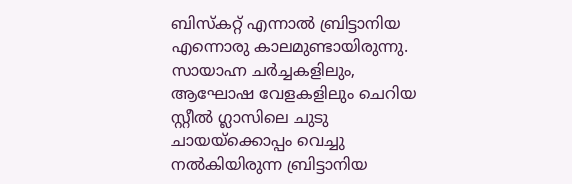ബിസ്കറ്റ് എന്നാല്‍ ബ്രിട്ടാനിയ എന്നൊരു കാലമുണ്ടായിരുന്നു. സായാഹ്ന ചര്‍ച്ചകളിലും, ആഘോഷ വേളകളിലും ചെറിയ സ്റ്റീല്‍ ഗ്ലാസിലെ ചുടു ചായയ്ക്കൊപ്പം വെച്ചു നല്‍കിയിരുന്ന ബ്രിട്ടാനിയ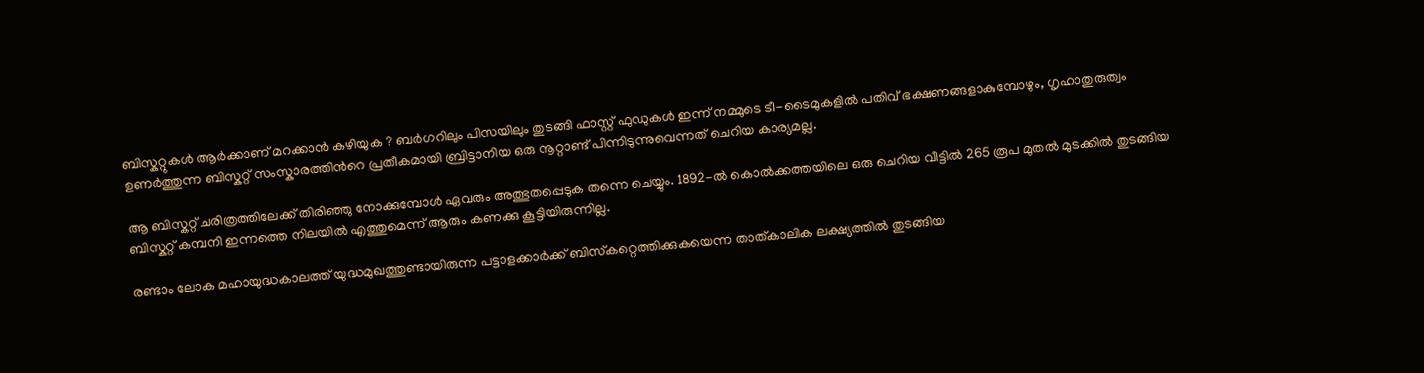ബിസ്കറ്റുകള്‍ ആര്‍ക്കാണ് മറക്കാന്‍ കഴിയുക ? ബര്‍ഗറിലും പിസയിലും തുടങ്ങി ഫാസ്റ്റ് ഫുഡുകള്‍ ഇന്ന് നമ്മുടെ ടീ-ടൈമുകളില്‍ പതിവ് ഭക്ഷണങ്ങളാകുമ്പോഴും, ഗൃഹാതുരുത്വം ഉണര്‍ത്തുന്ന ബിസ്കറ്റ് സംസ്കാരത്തിന്‍റെ പ്രതീകമായി ബ്രിട്ടാനിയ ഒരു നൂറ്റാണ്ട് പിന്നിടുന്നുവെന്നത് ചെറിയ കാര്യമല്ല.

ആ ബിസ്കറ്റ് ചരിത്രത്തിലേക്ക് തിരിഞ്ഞു നോക്കുമ്പോള്‍ ഏവരും അത്ഭുതപ്പെടുക തന്നെ ചെയ്യും. 1892-ല്‍ കൊല്‍ക്കത്തയിലെ ഒരു ചെറിയ വീട്ടില്‍ 265 രൂപ മുതല്‍ മുടക്കില്‍ തുടങ്ങിയ ബിസ്കറ്റ് കമ്പനി ഇന്നത്തെ നിലയില്‍ എത്തുമെന്ന് ആരും കണക്കു കൂട്ടിയിരുന്നില്ല.

രണ്ടാം ലോക മഹായുദ്ധകാലത്ത് യുദ്ധമുഖത്തുണ്ടായിരുന്ന പട്ടാളക്കാര്‍ക്ക് ബിസ്‌കറ്റെത്തിക്കുകയെന്ന താത്കാലിക ലക്ഷ്യത്തില്‍ തുടങ്ങിയ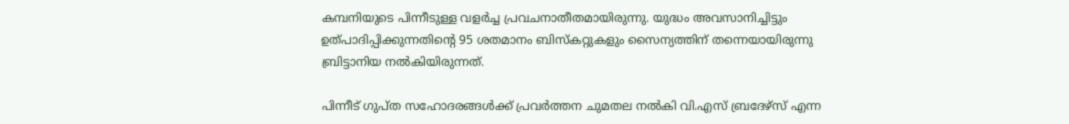കമ്പനിയുടെ പിന്നീടുള്ള വളര്‍ച്ച പ്രവചനാതീതമായിരുന്നു. യുദ്ധം അവസാനിച്ചിട്ടും ഉത്പാദിപ്പിക്കുന്നതിന്റെ 95 ശതമാനം ബിസ്‌കറ്റുകളും സൈന്യത്തിന് തന്നെയായിരുന്നു ബ്രിട്ടാനിയ നല്‍കിയിരുന്നത്.

പിന്നീട് ഗുപ്ത സഹോദരങ്ങള്‍ക്ക് പ്രവര്‍ത്തന ചുമതല നല്‍കി വി.എസ് ബ്രദേഴ്‌സ് എന്ന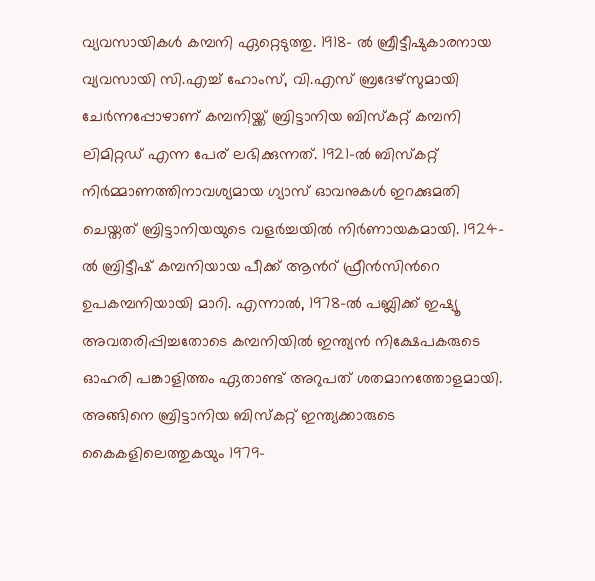വ്യവസായികള്‍ കമ്പനി ഏറ്റെടുത്തു. 1918- ല്‍ ബ്രീട്ടീഷുകാരനായ വ്യവസായി സി.എച്ച് ഹോംസ്, വി.എസ് ബ്രദേഴ്‌സുമായി ചേര്‍ന്നപ്പോഴാണ് കമ്പനിയ്ക്ക് ബ്രിട്ടാനിയ ബിസ്കറ്റ് കമ്പനി ലിമിറ്റഡ് എന്ന പേര് ലഭിക്കുന്നത്. 1921-ല്‍ ബിസ്കറ്റ് നിര്‍മ്മാണത്തിനാവശ്യമായ ഗ്യാസ് ഓവനുകള്‍ ഇറക്കുമതി ചെയ്തത് ബ്രിട്ടാനിയയുടെ വളര്‍ച്ചയില്‍ നിര്‍ണായകമായി. 1924-ല്‍ ബ്രിട്ടീഷ് കമ്പനിയായ പീക്ക് ആന്‍റ് ഫ്രീന്‍സിന്‍റെ ഉപകമ്പനിയായി മാറി. എന്നാല്‍, 1978-ല്‍ പബ്ലിക്ക് ഇഷ്യൂ അവതരിപ്പിച്ചതോടെ കമ്പനിയില്‍ ഇന്ത്യന്‍ നിക്ഷേപകരുടെ ഓഹരി പങ്കാളിത്തം ഏതാണ്ട് അറുപത് ശതമാനത്തോളമായി. അങ്ങിനെ ബ്രിട്ടാനിയ ബിസ്കറ്റ് ഇന്ത്യക്കാരുടെ കൈകളിലെത്തുകയും 1979-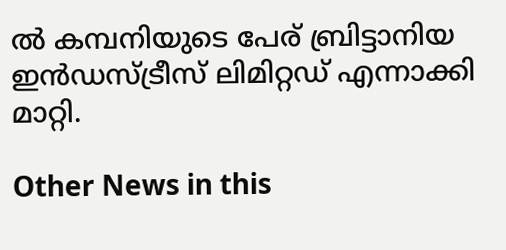ല്‍ കമ്പനിയുടെ പേര് ബ്രിട്ടാനിയ ഇന്‍ഡസ്ട്രീസ് ലിമിറ്റഡ് എന്നാക്കി മാറ്റി.

Other News in this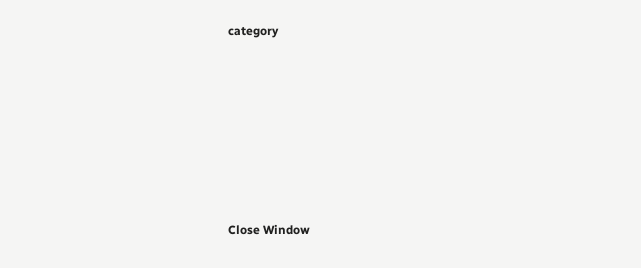category








Close Window